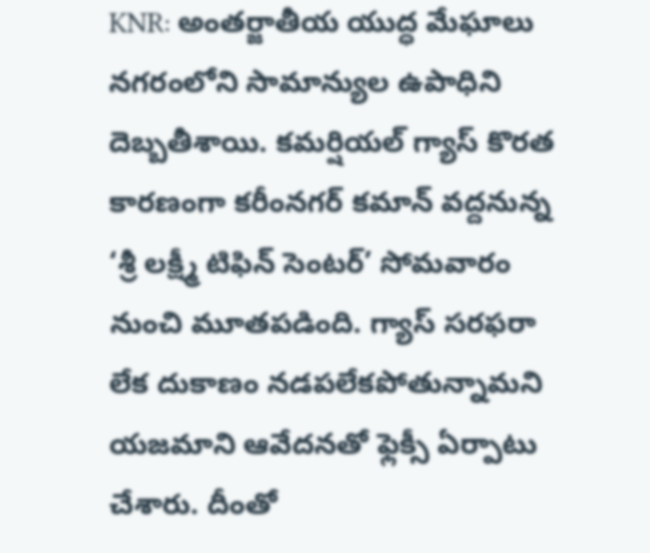KNR: అంతర్జాతీయ యుద్ధ మేఘాలు నగరంలోని సామాన్యుల ఉపాధిని దెబ్బతీశాయి. కమర్షియల్ గ్యాస్ కొరత కారణంగా కరీంనగర్ కమాన్ వద్దనున్న ‘శ్రీ లక్ష్మీ టిఫిన్ సెంటర్’ సోమవారం నుంచి మూతపడింది. గ్యాస్ సరఫరా లేక దుకాణం నడపలేకపోతున్నామని యజమాని ఆవేదనతో ఫ్లెక్సీ ఏర్పాటు చేశారు. దీంతో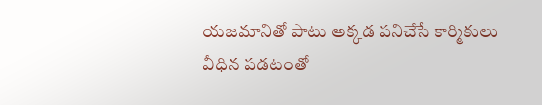యజమానితో పాటు అక్కడ పనిచేసే కార్మికులు వీధిన పడటంతో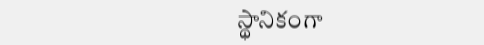స్థానికంగా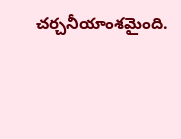చర్చనీయాంశమైంది.